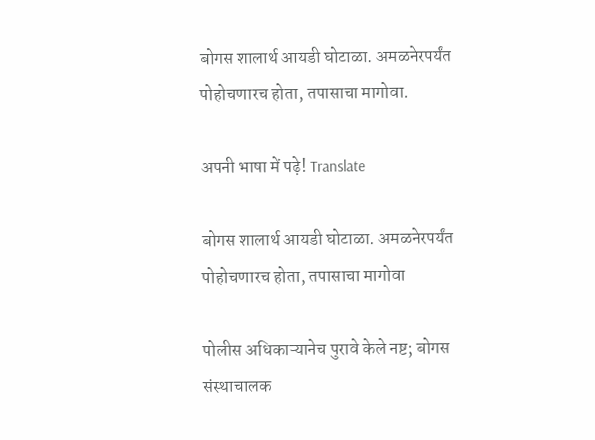बोगस शालार्थ आयडी घोटाळा. अमळनेरपर्यंत पोहोचणारच होता, तपासाचा मागोवा.

अपनी भाषा में पढ़े! Translate

बोगस शालार्थ आयडी घोटाळा. अमळनेरपर्यंत पोहोचणारच होता, तपासाचा मागोवा

पोलीस अधिकाऱ्यानेच पुरावे केले नष्ट; बोगस संस्थाचालक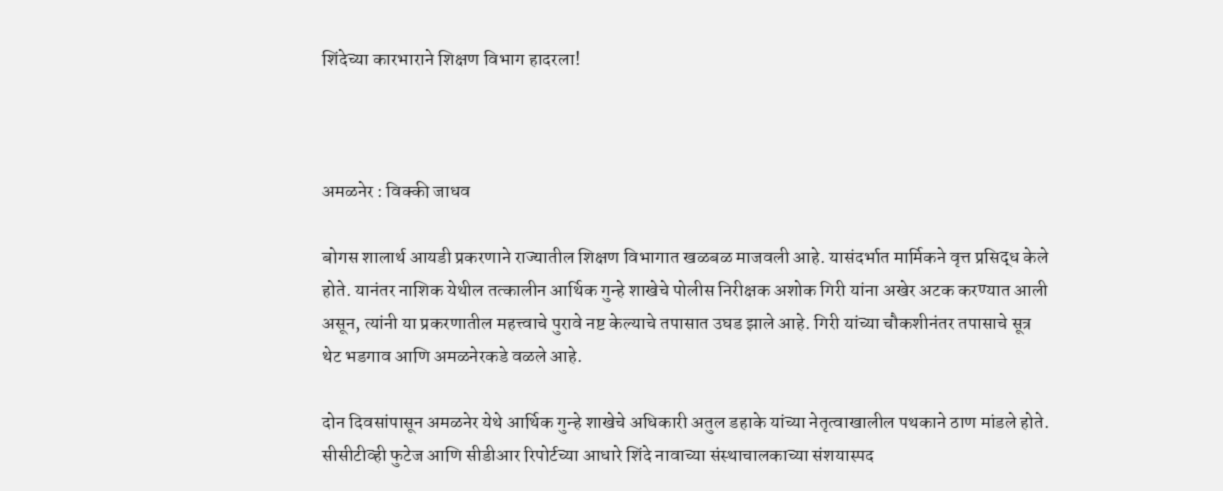शिंदेच्या कारभाराने शिक्षण विभाग हादरला!



अमळनेर : विक्की जाधव

बोगस शालार्थ आयडी प्रकरणाने राज्यातील शिक्षण विभागात खळबळ माजवली आहे. यासंदर्भात मार्मिकने वृत्त प्रसिद्ध केले होते. यानंतर नाशिक येथील तत्कालीन आर्थिक गुन्हे शाखेचे पोलीस निरीक्षक अशोक गिरी यांना अखेर अटक करण्यात आली असून, त्यांनी या प्रकरणातील महत्त्वाचे पुरावे नष्ट केल्याचे तपासात उघड झाले आहे. गिरी यांच्या चौकशीनंतर तपासाचे सूत्र थेट भडगाव आणि अमळनेरकडे वळले आहे.

दोन दिवसांपासून अमळनेर येथे आर्थिक गुन्हे शाखेचे अधिकारी अतुल डहाके यांच्या नेतृत्वाखालील पथकाने ठाण मांडले होते. सीसीटीव्ही फुटेज आणि सीडीआर रिपोर्टच्या आधारे शिंदे नावाच्या संस्थाचालकाच्या संशयास्पद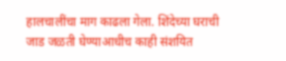हालचालींचा माग काढला गेला. शिंदेच्या घराची जाड जळती घेण्याआधीच काही संशयित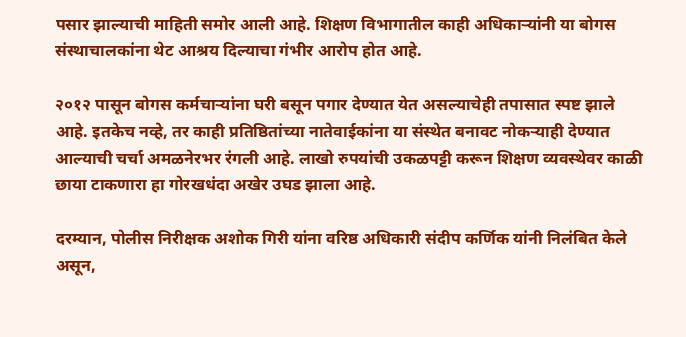पसार झाल्याची माहिती समोर आली आहे. शिक्षण विभागातील काही अधिकाऱ्यांनी या बोगस संस्थाचालकांना थेट आश्रय दिल्याचा गंभीर आरोप होत आहे.

२०१२ पासून बोगस कर्मचाऱ्यांना घरी बसून पगार देण्यात येत असल्याचेही तपासात स्पष्ट झाले आहे. इतकेच नव्हे, तर काही प्रतिष्ठितांच्या नातेवाईकांना या संस्थेत बनावट नोकऱ्याही देण्यात आल्याची चर्चा अमळनेरभर रंगली आहे. लाखो रुपयांची उकळपट्टी करून शिक्षण व्यवस्थेवर काळी छाया टाकणारा हा गोरखधंदा अखेर उघड झाला आहे.

दरम्यान, पोलीस निरीक्षक अशोक गिरी यांना वरिष्ठ अधिकारी संदीप कर्णिक यांनी निलंबित केले असून,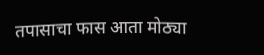तपासाचा फास आता मोठ्या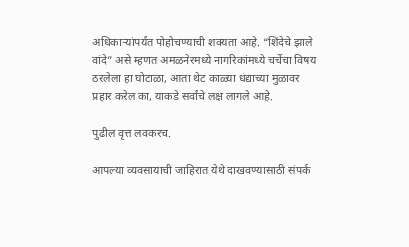अधिकाऱ्यांपर्यंत पोहोचण्याची शक्यता आहे. “शिंदेचे झाले वांदे” असे म्हणत अमळनेरमध्ये नागरिकांमध्ये चर्चेचा विषय ठरलेला हा घोटाळा, आता थेट काळ्या धंद्याच्या मुळावर प्रहार करेल का, याकडे सर्वांचे लक्ष लागले आहे.

पुढील वृत्त लवकरच.

आपल्या व्यवसायाची जाहिरात येथे दाखवण्यासाठी संपर्क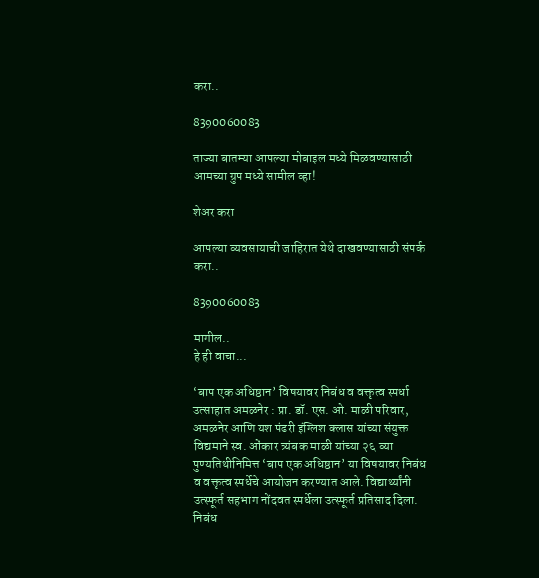करा..

8390060083

ताज्या बातम्या आपल्या मोबाइल मध्ये मिळवण्यासाठी आमच्या ग्रुप मध्ये सामील व्हा!

शेअर करा

आपल्या व्यवसायाची जाहिरात येथे दाखवण्यासाठी संपर्क करा..

8390060083

मागील..
हे ही वाचा...

‘बाप एक अधिष्ठान’ विषयावर निबंध व वक्तृत्व स्पर्धा उत्साहात अमळनेर : प्रा. डॉ. एस. ओ. माळी परिवार, अमळनेर आणि यश पंढरी इंग्लिश क्लास यांच्या संयुक्त विद्यमाने स्व. ओंकार त्र्यंबक माळी यांच्या २६ व्या पुण्यतिथीनिमित्त ‘बाप एक अधिष्ठान’ या विषयावर निबंध व वक्तृत्व स्पर्धेचे आयोजन करण्यात आले. विद्यार्थ्यांनी उत्स्फूर्त सहभाग नोंदवत स्पर्धेला उत्स्फूर्त प्रतिसाद दिला. निबंध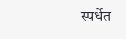स्पर्धेत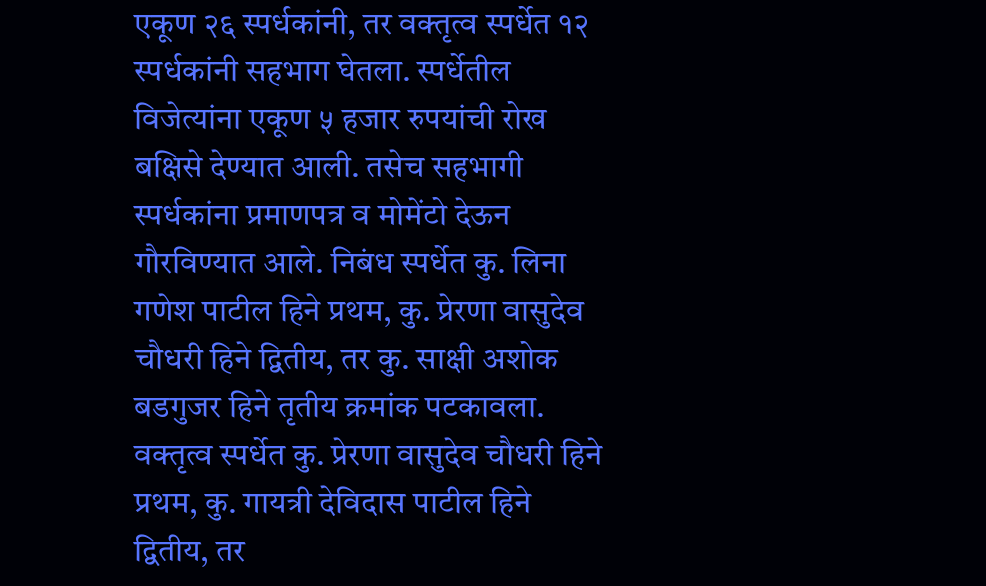एकूण २६ स्पर्धकांनी, तर वक्तृत्व स्पर्धेत १२ स्पर्धकांनी सहभाग घेतला. स्पर्धेतील विजेत्यांना एकूण ५ हजार रुपयांची रोख बक्षिसे देण्यात आली. तसेच सहभागी स्पर्धकांना प्रमाणपत्र व मोमेंटो देऊन गौरविण्यात आले. निबंध स्पर्धेत कु. लिना गणेश पाटील हिने प्रथम, कु. प्रेरणा वासुदेव चौधरी हिने द्वितीय, तर कु. साक्षी अशोक बडगुजर हिने तृतीय क्रमांक पटकावला. वक्तृत्व स्पर्धेत कु. प्रेरणा वासुदेव चौधरी हिने प्रथम, कु. गायत्री देविदास पाटील हिने द्वितीय, तर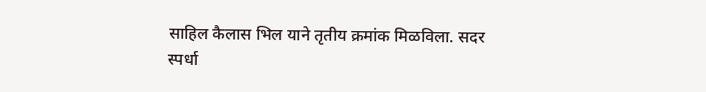साहिल कैलास भिल याने तृतीय क्रमांक मिळविला. सदर स्पर्धा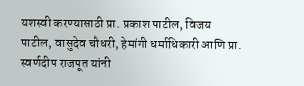यशस्वी करण्यासाठी प्रा. प्रकाश पाटील, विजय पाटील, वासुदेव चौधरी, हेमांगी धर्माधिकारी आणि प्रा. स्वर्णदीप राजपूत यांनी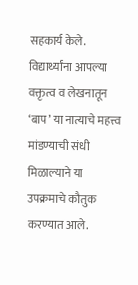सहकार्य केले. विद्यार्थ्यांना आपल्या वक्तृत्व व लेखनातून ‘बाप’ या नात्याचे महत्त्व मांडण्याची संधी मिळाल्याने या उपक्रमाचे कौतुक करण्यात आले.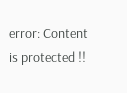error: Content is protected !!